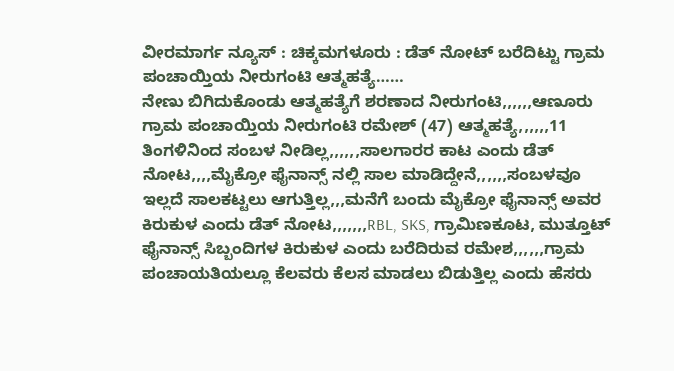ವೀರಮಾರ್ಗ ನ್ಯೂಸ್ : ಚಿಕ್ಕಮಗಳೂರು : ಡೆತ್ ನೋಟ್ ಬರೆದಿಟ್ಟು ಗ್ರಾಮ ಪಂಚಾಯ್ತಿಯ ನೀರುಗಂಟಿ ಆತ್ಮಹತ್ಯೆ……
ನೇಣು ಬಿಗಿದುಕೊಂಡು ಆತ್ಮಹತ್ಯೆಗೆ ಶರಣಾದ ನೀರುಗಂಟಿ,,,,,,ಆಣೂರು ಗ್ರಾಮ ಪಂಚಾಯ್ತಿಯ ನೀರುಗಂಟಿ ರಮೇಶ್ (47) ಆತ್ಮಹತ್ಯೆ,,,,,,11 ತಿಂಗಳಿನಿಂದ ಸಂಬಳ ನೀಡಿಲ್ಲ,,,,,,ಸಾಲಗಾರರ ಕಾಟ ಎಂದು ಡೆತ್ ನೋಟ,,,,ಮೈಕ್ರೋ ಫೈನಾನ್ಸ್ ನಲ್ಲಿ ಸಾಲ ಮಾಡಿದ್ದೇನೆ,,,,,,ಸಂಬಳವೂ ಇಲ್ಲದೆ ಸಾಲಕಟ್ಟಲು ಆಗುತ್ತಿಲ್ಲ,,,ಮನೆಗೆ ಬಂದು ಮೈಕ್ರೋ ಫೈನಾನ್ಸ್ ಅವರ ಕಿರುಕುಳ ಎಂದು ಡೆತ್ ನೋಟ,,,,,,,RBL, SKS, ಗ್ರಾಮಿಣಕೂಟ, ಮುತ್ತೂಟ್ ಫೈನಾನ್ಸ್ ಸಿಬ್ಬಂದಿಗಳ ಕಿರುಕುಳ ಎಂದು ಬರೆದಿರುವ ರಮೇಶ,,,,,,ಗ್ರಾಮ ಪಂಚಾಯತಿಯಲ್ಲೂ ಕೆಲವರು ಕೆಲಸ ಮಾಡಲು ಬಿಡುತ್ತಿಲ್ಲ ಎಂದು ಹೆಸರು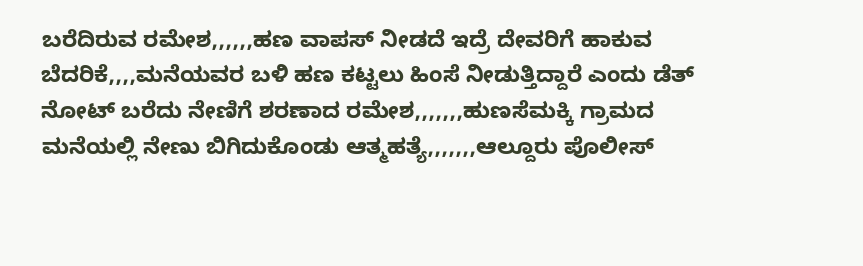ಬರೆದಿರುವ ರಮೇಶ,,,,,,ಹಣ ವಾಪಸ್ ನೀಡದೆ ಇದ್ರೆ ದೇವರಿಗೆ ಹಾಕುವ ಬೆದರಿಕೆ,,,,ಮನೆಯವರ ಬಳಿ ಹಣ ಕಟ್ಟಲು ಹಿಂಸೆ ನೀಡುತ್ತಿದ್ದಾರೆ ಎಂದು ಡೆತ್ ನೋಟ್ ಬರೆದು ನೇಣಿಗೆ ಶರಣಾದ ರಮೇಶ,,,,,,,ಹುಣಸೆಮಕ್ಕಿ ಗ್ರಾಮದ ಮನೆಯಲ್ಲಿ ನೇಣು ಬಿಗಿದುಕೊಂಡು ಆತ್ಮಹತ್ಯೆ,,,,,,,ಆಲ್ದೂರು ಪೊಲೀಸ್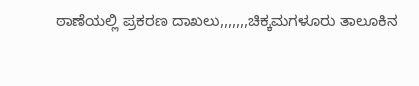ಠಾಣೆಯಲ್ಲಿ ಪ್ರಕರಣ ದಾಖಲು,,,,,,,ಚಿಕ್ಕಮಗಳೂರು ತಾಲೂಕಿನ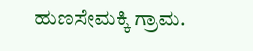ಹುಣಸೇಮಕ್ಕಿ ಗ್ರಾಮ.